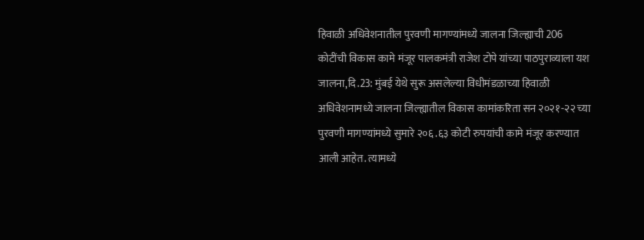हिवाळी अधिवेशनातील पुरवणी मागण्यांमध्ये जालना जिल्ह्याची 206 कोटींची विकास कामे मंजूर पालकमंत्री राजेश टोपे यांच्या पाठपुराव्याला यश
जालना,दि.23: मुंबई येथे सुरू असलेल्या विधीमंडळाच्या हिवाळी अधिवेशनामध्ये जालना जिल्ह्यातील विकास कामांकरिता सन २०२१-२२ च्या पुरवणी मागण्यांमध्ये सुमारे २०६.६३ कोटी रुपयांची कामे मंजूर करण्यात आली आहेत. त्यामध्ये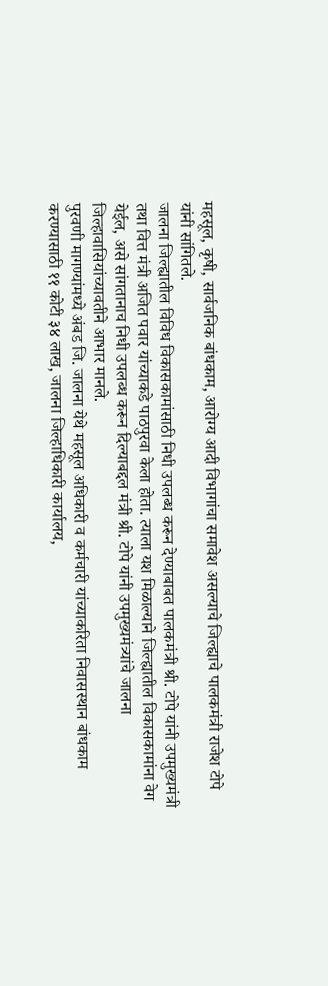महसूल, कृषी, सार्वजनिक बांधकाम, आरोग्य आदी विभागांचा समावेश असल्याचे जिल्ह्याचे पालकमंत्री राजेश टोपे यांनी सांगितले.
जालना जिल्ह्यातील विविध विकासकामांसाठी निधी उपलब्ध करून देण्याबाबत पालकमंत्री श्री. टोपे यांनी उपमुख्यमंत्री तथा वित्त मंत्री अजित पवार यांच्याकडे पाठपुरवा केला होता. त्याला यश मिळाल्याने जिल्ह्यातील विकासकामांना वेग येईल, असे सांगतानाच निधी उपलब्ध करून दिल्याबद्दल मंत्री श्री. टोपे यांनी उपमुख्यमंत्र्यांचे जालना जिल्हावासियांच्यावतीने आभार मानले.
पुरवणी मागण्यांमध्ये अंबड जि. जालना येथे महसूल अधिकारी व कर्मचारी यांच्याकरिता निवासस्थान बांधकाम करण्यासाठी ११ कोटी ३४ लाख, जालना जिल्हाधिकारी कार्यालय,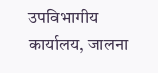उपविभागीय कार्यालय, जालना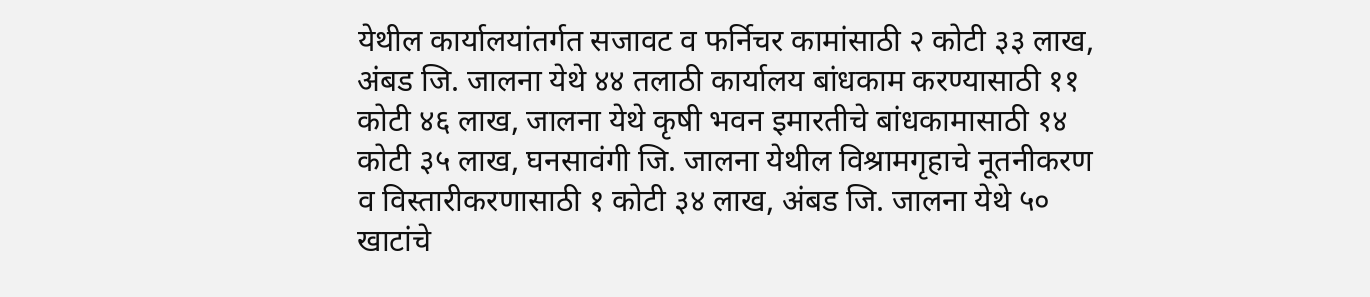येथील कार्यालयांतर्गत सजावट व फर्निचर कामांसाठी २ कोटी ३३ लाख, अंबड जि. जालना येथे ४४ तलाठी कार्यालय बांधकाम करण्यासाठी ११ कोटी ४६ लाख, जालना येथे कृषी भवन इमारतीचे बांधकामासाठी १४ कोटी ३५ लाख, घनसावंगी जि. जालना येथील विश्रामगृहाचे नूतनीकरण व विस्तारीकरणासाठी १ कोटी ३४ लाख, अंबड जि. जालना येथे ५० खाटांचे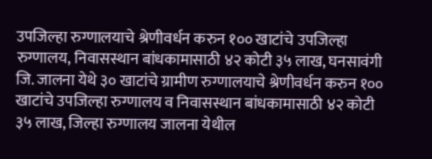उपजिल्हा रुग्णालयाचे श्रेणीवर्धन करुन १०० खाटांचे उपजिल्हा रुग्णालय, निवासस्थान बांधकामासाठी ४२ कोटी ३५ लाख, घनसावंगी जि. जालना येथे ३० खाटांचे ग्रामीण रुग्णालयाचे श्रेणीवर्धन करुन १०० खाटांचे उपजिल्हा रुग्णालय व निवासस्थान बांधकामासाठी ४२ कोटी ३५ लाख, जिल्हा रुग्णालय जालना येथील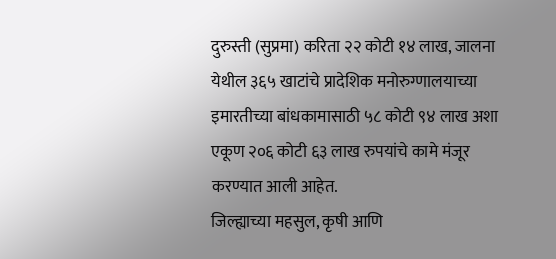दुरुस्ती (सुप्रमा) करिता २२ कोटी १४ लाख, जालना येथील ३६५ खाटांचे प्रादेशिक मनोरुग्णालयाच्या इमारतीच्या बांधकामासाठी ५८ कोटी ९४ लाख अशा एकूण २०६ कोटी ६३ लाख रुपयांचे कामे मंजूर करण्यात आली आहेत.
जिल्ह्याच्या महसुल, कृषी आणि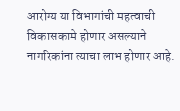आरोग्य या विभागांची महत्वाची विकासकामे होणार असल्याने नागरिकांना त्याचा लाभ होणार आहे.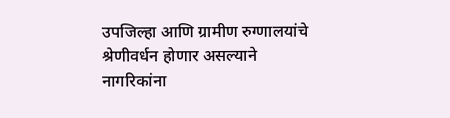उपजिल्हा आणि ग्रामीण रुग्णालयांचे श्रेणीवर्धन होणार असल्याने नागरिकांना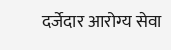दर्जेदार आरोग्य सेवा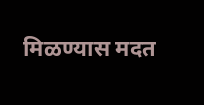मिळण्यास मदत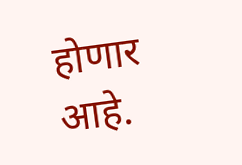होणार आहे.